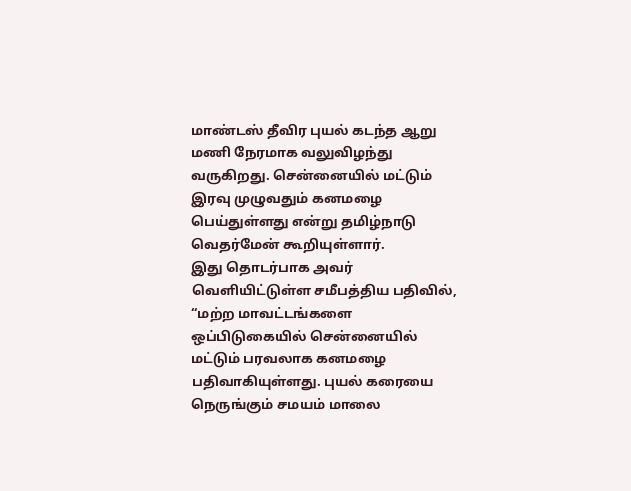மாண்டஸ் தீவிர புயல் கடந்த ஆறு மணி நேரமாக வலுவிழந்து வருகிறது. சென்னையில் மட்டும் இரவு முழுவதும் கனமழை பெய்துள்ளது என்று தமிழ்நாடு வெதர்மேன் கூறியுள்ளார்.
இது தொடர்பாக அவர் வெளியிட்டுள்ள சமீபத்திய பதிவில், “மற்ற மாவட்டங்களை ஒப்பிடுகையில் சென்னையில் மட்டும் பரவலாக கனமழை பதிவாகியுள்ளது. புயல் கரையை நெருங்கும் சமயம் மாலை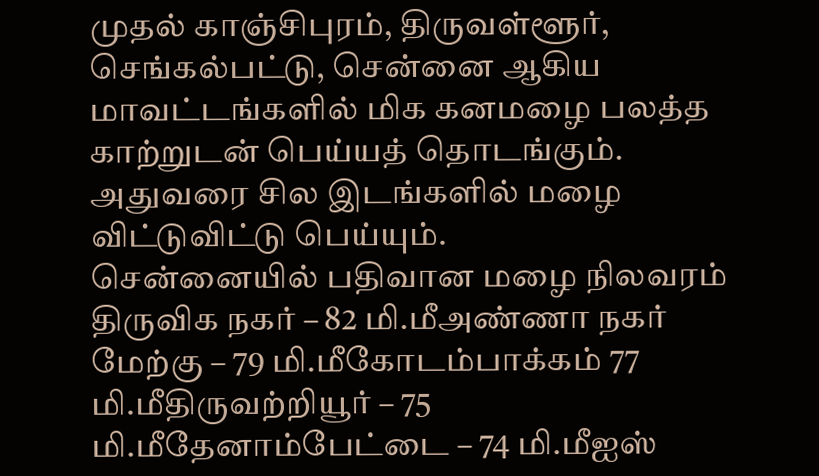முதல் காஞ்சிபுரம், திருவள்ளூர், செங்கல்பட்டு, சென்னை ஆகிய மாவட்டங்களில் மிக கனமழை பலத்த காற்றுடன் பெய்யத் தொடங்கும். அதுவரை சில இடங்களில் மழை விட்டுவிட்டு பெய்யும்.
சென்னையில் பதிவான மழை நிலவரம்
திருவிக நகர் – 82 மி.மீஅண்ணா நகர் மேற்கு – 79 மி.மீகோடம்பாக்கம் 77 மி.மீதிருவற்றியூர் – 75 மி.மீதேனாம்பேட்டை – 74 மி.மீஐஸ்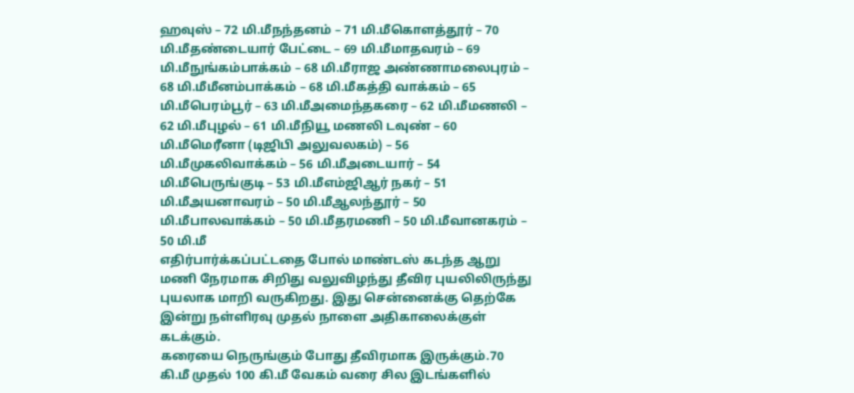ஹவுஸ் – 72 மி.மீநந்தனம் – 71 மி.மீகொளத்தூர் – 70 மி.மீதண்டையார் பேட்டை – 69 மி.மீமாதவரம் – 69 மி.மீநுங்கம்பாக்கம் – 68 மி.மீராஜ அண்ணாமலைபுரம் – 68 மி.மீமீனம்பாக்கம் – 68 மி.மீகத்தி வாக்கம் – 65 மி.மீபெரம்பூர் – 63 மி.மீஅமைந்தகரை – 62 மி.மீமணலி – 62 மி.மீபுழல் – 61 மி.மீநியூ மணலி டவுண் – 60 மி.மீமெரீனா (டிஜிபி அலுவலகம்) – 56 மி.மீமுகலிவாக்கம் – 56 மி.மீஅடையார் – 54 மி.மீபெருங்குடி – 53 மி.மீஎம்ஜிஆர் நகர் – 51 மி.மீஅயனாவரம் – 50 மி.மீஆலந்தூர் – 50 மி.மீபாலவாக்கம் – 50 மி.மீதரமணி – 50 மி.மீவானகரம் – 50 மி.மீ
எதிர்பார்க்கப்பட்டதை போல் மாண்டஸ் கடந்த ஆறு மணி நேரமாக சிறிது வலுவிழந்து தீவிர புயலிலிருந்து புயலாக மாறி வருகிறது. இது சென்னைக்கு தெற்கே இன்று நள்ளிரவு முதல் நாளை அதிகாலைக்குள் கடக்கும்.
கரையை நெருங்கும் போது தீவிரமாக இருக்கும்.70 கி.மீ முதல் 100 கி.மீ வேகம் வரை சில இடங்களில்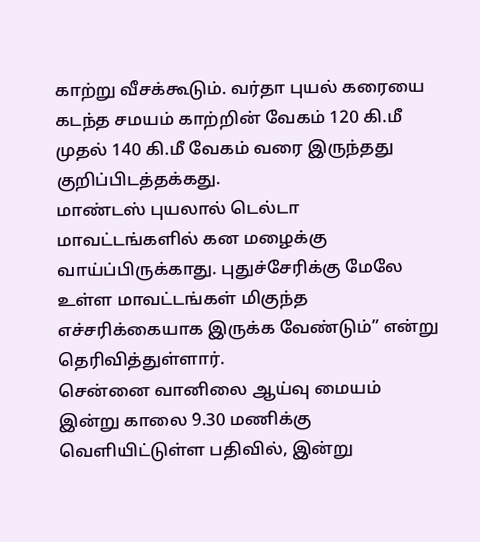காற்று வீசக்கூடும். வர்தா புயல் கரையை கடந்த சமயம் காற்றின் வேகம் 120 கி.மீ முதல் 140 கி.மீ வேகம் வரை இருந்தது குறிப்பிடத்தக்கது.
மாண்டஸ் புயலால் டெல்டா மாவட்டங்களில் கன மழைக்கு வாய்ப்பிருக்காது. புதுச்சேரிக்கு மேலே உள்ள மாவட்டங்கள் மிகுந்த எச்சரிக்கையாக இருக்க வேண்டும்” என்று தெரிவித்துள்ளார்.
சென்னை வானிலை ஆய்வு மையம் இன்று காலை 9.30 மணிக்கு வெளியிட்டுள்ள பதிவில், இன்று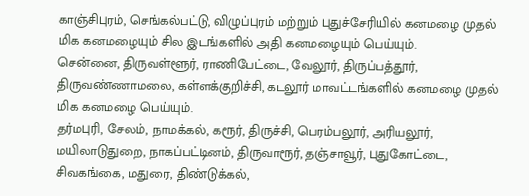காஞ்சிபுரம், செங்கல்பட்டு, விழுப்புரம் மற்றும் புதுச்சேரியில் கனமழை முதல் மிக கனமழையும் சில இடங்களில் அதி கனமழையும் பெய்யும்.
சென்னை, திருவள்ளூர், ராணிபேட்டை, வேலூர், திருப்பத்தூர், திருவண்ணாமலை, கள்ளக்குறிச்சி, கடலூர் மாவட்டங்களில் கனமழை முதல் மிக கனமழை பெய்யும்.
தர்மபுரி, சேலம், நாமக்கல், கரூர், திருச்சி, பெரம்பலூர், அரியலூர், மயிலாடுதுறை, நாகப்பட்டினம், திருவாரூர், தஞ்சாவூர், புதுகோட்டை, சிவகங்கை, மதுரை, திண்டுக்கல்,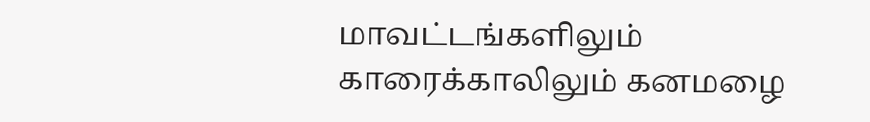மாவட்டங்களிலும் காரைக்காலிலும் கனமழை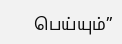பெய்யும்”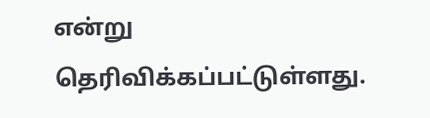என்று தெரிவிக்கப்பட்டுள்ளது.